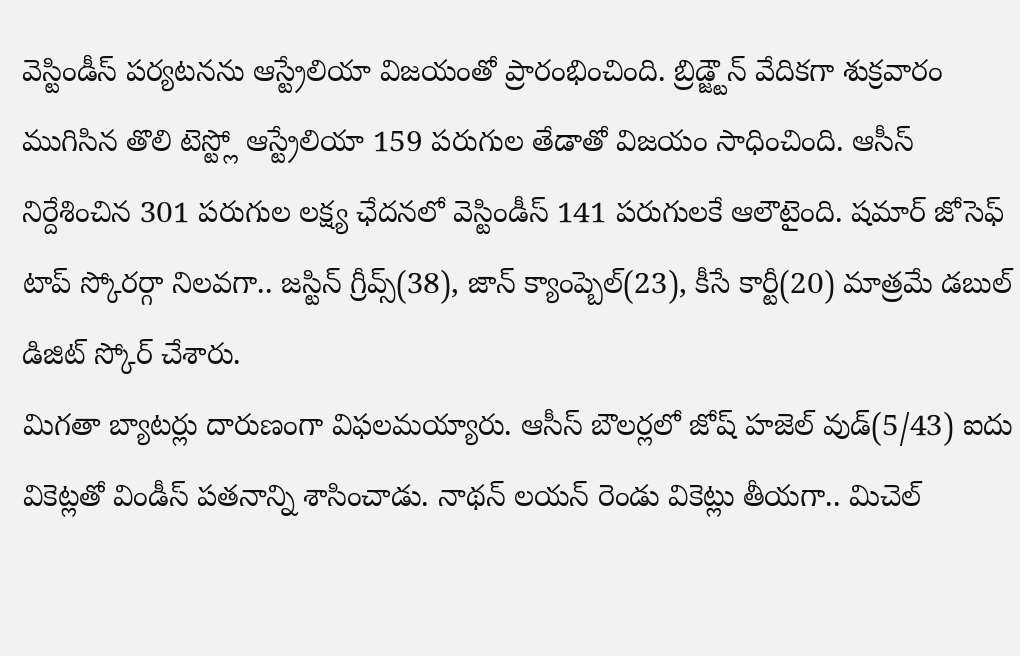వెస్టిండీస్ పర్యటనను ఆస్ట్రేలియా విజయంతో ప్రారంభించింది. బ్రిడ్జ్టౌన్ వేదికగా శుక్రవారం ముగిసిన తొలి టెస్ట్లో ఆస్ట్రేలియా 159 పరుగుల తేడాతో విజయం సాధించింది. ఆసీస్ నిర్దేశించిన 301 పరుగుల లక్ష్య ఛేదనలో వెస్టిండీస్ 141 పరుగులకే ఆలౌటైంది. షమార్ జోసెఫ్ టాప్ స్కోరర్గా నిలవగా.. జస్టిన్ గ్రీవ్స్(38), జాన్ క్యాంప్బెల్(23), కీసే కార్టీ(20) మాత్రమే డబుల్ డిజిట్ స్కోర్ చేశారు.
మిగతా బ్యాటర్లు దారుణంగా విఫలమయ్యారు. ఆసీస్ బౌలర్లలో జోష్ హజెల్ వుడ్(5/43) ఐదు వికెట్లతో విండీస్ పతనాన్ని శాసించాడు. నాథన్ లయన్ రెండు వికెట్లు తీయగా.. మిచెల్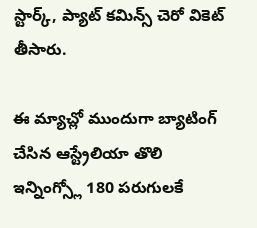స్టార్క్, ప్యాట్ కమిన్స్ చెరో వికెట్ తీసారు.

ఈ మ్యాచ్లో ముందుగా బ్యాటింగ్ చేసిన ఆస్ట్రేలియా తొలి ఇన్నింగ్స్లో 180 పరుగులకే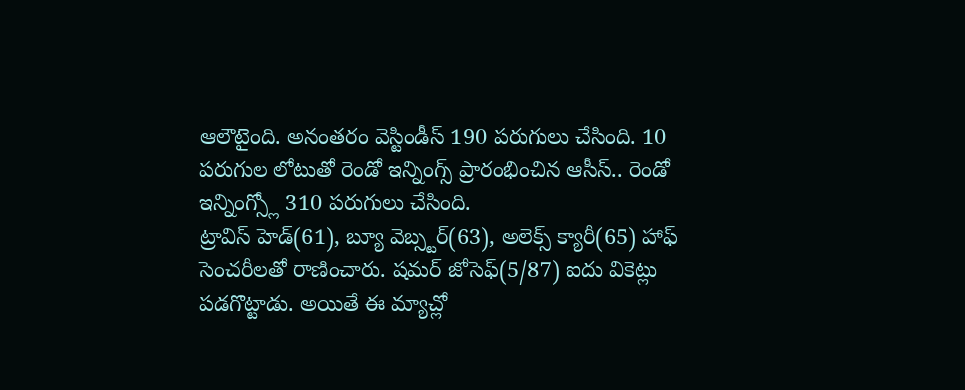ఆలౌటైంది. అనంతరం వెస్టిండీస్ 190 పరుగులు చేసింది. 10 పరుగుల లోటుతో రెండో ఇన్నింగ్స్ ప్రారంభించిన ఆసీస్.. రెండో ఇన్నింగ్స్లో 310 పరుగులు చేసింది.
ట్రావిస్ హెడ్(61), బ్యూ వెబ్స్టర్(63), అలెక్స్ క్యారీ(65) హాఫ్ సెంచరీలతో రాణించారు. షమర్ జోసెఫ్(5/87) ఐదు వికెట్లు పడగొట్టాడు. అయితే ఈ మ్యాచ్లో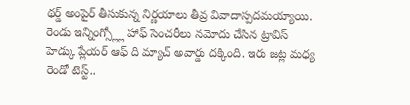థర్డ్ అంపైర్ తీసుకున్న నిర్ణయాలు తీవ్ర వివాదాస్పదమయ్యాయి. రెండు ఇన్నింగ్స్ల్లో హాఫ్ సెంచరీలు నమోదు చేసిన ట్రావిస్ హెడ్కు ప్లేయర్ ఆఫ్ ది మ్యాచ్ అవార్డు దక్కింది. ఇరు జట్ల మధ్య రెండో టెస్ట్..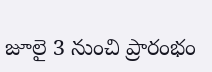జూలై 3 నుంచి ప్రారంభం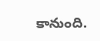కానుంది.